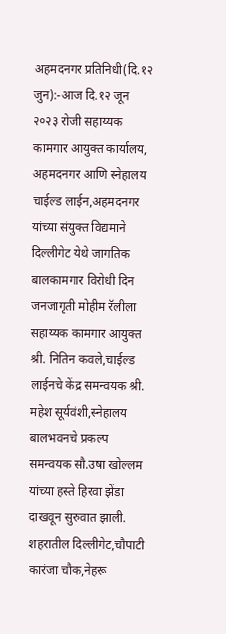अहमदनगर प्रतिनिधी(दि.१२ जुन):-आज दि.१२ जून २०२३ रोजी सहाय्यक कामगार आयुक्त कार्यालय, अहमदनगर आणि स्नेहालय चाईल्ड लाईन,अहमदनगर यांच्या संयुक्त विद्यमाने दिल्लीगेट येथे जागतिक बालकामगार विरोधी दिन जनजागृती मोहीम रॅलीला सहाय्यक कामगार आयुक्त श्री. नितिन कवले,चाईल्ड लाईनचे केंद्र समन्वयक श्री. महेश सूर्यवंशी,स्नेहालय बालभवनचे प्रकल्प समन्वयक सौ.उषा खोल्लम यांच्या हस्ते हिरवा झेंडा दाखवून सुरुवात झाली. शहरातील दिल्लीगेट,चौपाटी कारंजा चौक,नेहरू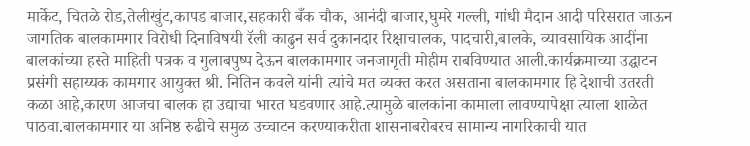मार्केट, चितळे रोड,तेलीखुंट,कापड बाजार,सहकारी बँक चौक, आनंदी बाजार,घुमरे गल्ली, गांधी मैदान आदी परिसरात जाऊन जागतिक बालकामगार विरोधी दिनाविषयी रॅली काढुन सर्व दुकानदार रिक्षाचालक, पादचारी,बालके, व्यावसायिक आदींना बालकांच्या हस्ते माहिती पत्रक व गुलाबपुष्प देऊन बालकामगार जनजागृती मोहीम राबविण्यात आली.कार्यक्रमाच्या उद्घाटन प्रसंगी सहाय्यक कामगार आयुक्त श्री. नितिन कवले यांनी त्यांचे मत व्यक्त करत असताना बालकामगार हि देशाची उतरती कळा आहे,कारण आजचा बालक हा उद्याचा भारत घडवणार आहे.त्यामुळे बालकांना कामाला लावण्यापेक्षा त्याला शाळेत पाठवा.बालकामगार या अनिष्ठ रुढीचे समुळ उच्चाटन करण्याकरीता शासनाबरोबरच सामान्य नागरिकाची यात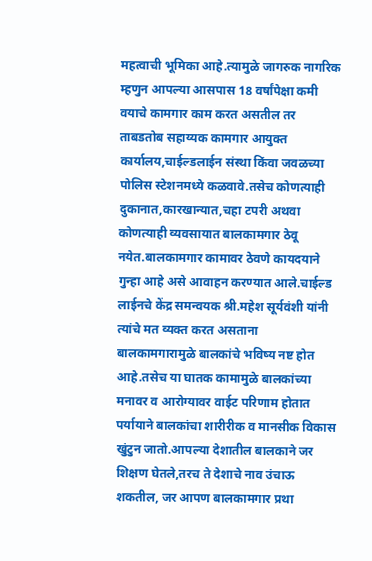महत्वाची भूमिका आहे.त्यामुळे जागरुक नागरिक म्हणुन आपल्या आसपास 18 वर्षांपेक्षा कमी वयाचे कामगार काम करत असतील तर ताबडतोब सहाय्यक कामगार आयुक्त कार्यालय,चाईल्डलाईन संस्था किंवा जवळच्या पोलिस स्टेशनमध्ये कळवावे.तसेच कोणत्याही दुकानात,कारखान्यात,चहा टपरी अथवा कोणत्याही व्यवसायात बालकामगार ठेवू नयेत.बालकामगार कामावर ठेवणे कायदयाने गुन्हा आहे असे आवाहन करण्यात आले.चाईल्ड लाईनचे केंद्र समन्वयक श्री.महेश सूर्यवंशी यांनी त्यांचे मत व्यक्त करत असताना बालकामगारामुळे बालकांचे भविष्य नष्ट होत आहे.तसेच या घातक कामामुळे बालकांच्या मनावर व आरोग्यावर वाईट परिणाम होतात पर्यायाने बालकांचा शारीरीक व मानसीक विकास खुंटुन जातो.आपल्या देशातील बालकाने जर शिक्षण घेतले,तरच ते देशाचे नाव उंचाऊ शकतील, जर आपण बालकामगार प्रथा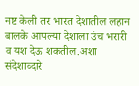नष्ट केली तर भारत देशातील लहान बालके आपल्या देशाला उंच भरारी व यश देऊ शकतील.अशा संदेशाव्दारे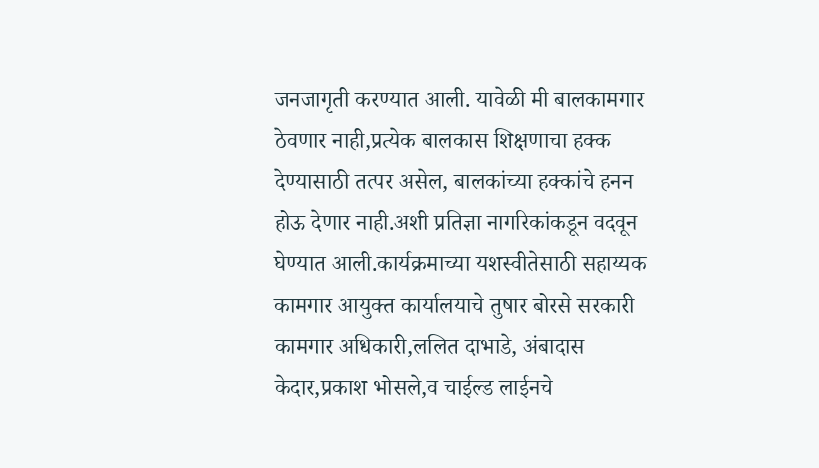जनजागृती करण्यात आली. यावेळी मी बालकामगार ठेवणार नाही,प्रत्येक बालकास शिक्षणाचा हक्क देण्यासाठी तत्पर असेल, बालकांच्या हक्कांचे हनन होऊ देणार नाही.अशी प्रतिज्ञा नागरिकांकडून वदवून घेण्यात आली.कार्यक्रमाच्या यशस्वीतेसाठी सहाय्यक कामगार आयुक्त कार्यालयाचे तुषार बोरसे सरकारी कामगार अधिकारी,ललित दाभाडे, अंबादास केदार,प्रकाश भोसले,व चाईल्ड लाईनचे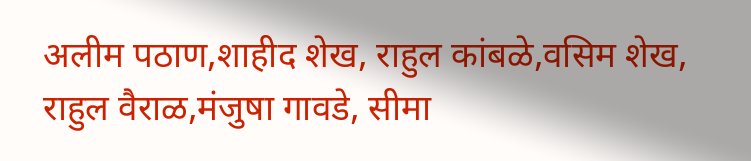अलीम पठाण,शाहीद शेख, राहुल कांबळे,वसिम शेख, राहुल वैराळ,मंजुषा गावडे, सीमा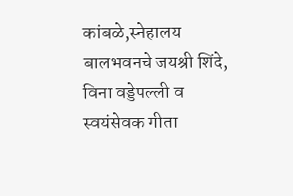कांबळे,स्नेहालय बालभवनचे जयश्री शिंदे, विना वड्डेपल्ली व स्वयंसेवक गीता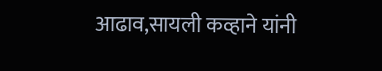आढाव,सायली कव्हाने यांनी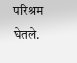परिश्रम घेतले.